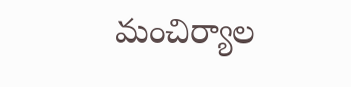మంచిర్యాల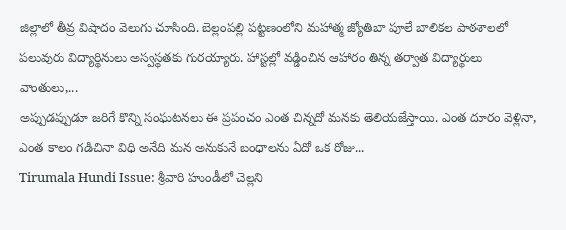జిల్లాలో తీవ్ర విషాదం వెలుగు చూసింది. బెల్లంపల్లి పట్టణంలోని మహాత్మ జ్యోతిబా పూలే బాలికల పాఠశాలలో పలువురు విద్యార్థినులు అస్వస్థతకు గురయ్యారు. హాస్టల్లో వడ్డించిన ఆహారం తిన్న తర్వాత విద్యార్థులు వాంతులు,...
అప్పుడప్పుడూ జరిగే కొన్ని సంఘటనలు ఈ ప్రపంచం ఎంత చిన్నదో మనకు తెలియజేస్తాయి. ఎంత దూరం వెళ్లినా, ఎంత కాలం గడిచినా విధి అనేది మన అనుకునే బంధాలను ఏదో ఒక రోజు...
Tirumala Hundi Issue: శ్రీవారి హుండీలో చెల్లని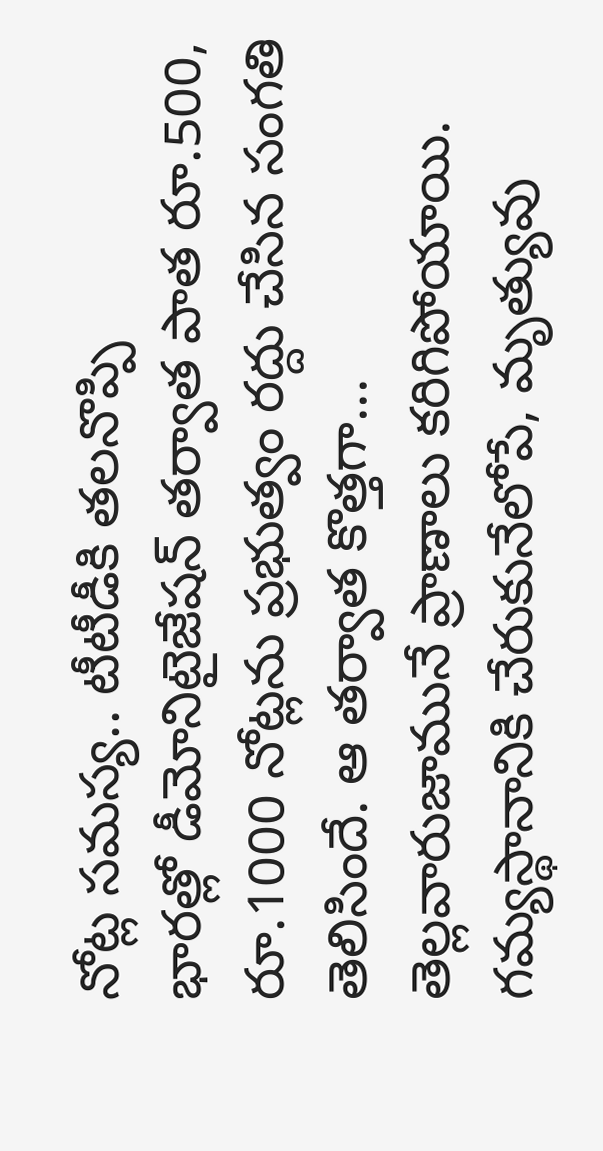నోట్ల సమస్య.. టీటీడీకి తలనొప్పి
భారత్లో డీమోనిటైజేషన్ తర్వాత పాత రూ.500, రూ.1000 నోట్లను ప్రభుత్వం రద్దు చేసిన సంగతి తెలిసిందే. ఆ తర్వాత కొత్తగా...
తెల్లవారుజామునే ప్రాణాలు కరిగిపోయాయి. గమ్యస్థానానికి చేరుకునేలోపే, మృత్యువు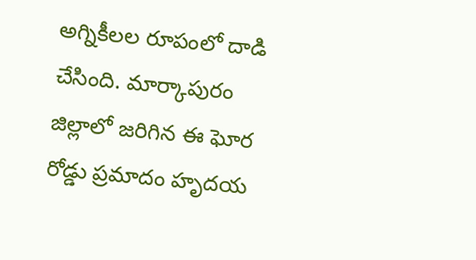అగ్నికీలల రూపంలో దాడి చేసింది. మార్కాపురం జిల్లాలో జరిగిన ఈ ఘోర రోడ్డు ప్రమాదం హృదయ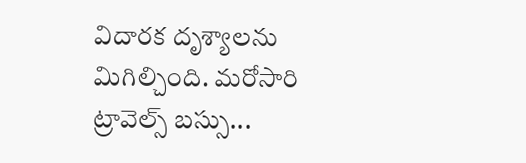విదారక దృశ్యాలను మిగిల్చింది. మరోసారి ట్రావెల్స్ బస్సు...